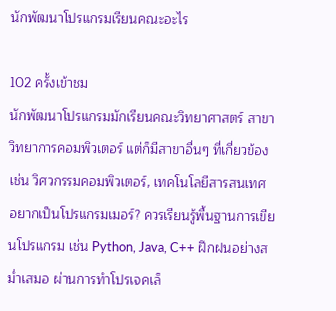นักพัฒนาโปรแกรมเรียนคณะอะไร

102 ครั้งเข้าชม
นักพัฒนาโปรแกรมมักเรียนคณะวิทยาศาสตร์ สาขาวิทยาการคอมพิวเตอร์ แต่ก็มีสาขาอื่นๆ ที่เกี่ยวข้อง เช่น วิศวกรรมคอมพิวเตอร์, เทคโนโลยีสารสนเทศ อยากเป็นโปรแกรมเมอร์? ควรเรียนรู้พื้นฐานการเขียนโปรแกรม เช่น Python, Java, C++ ฝึกฝนอย่างสม่ำเสมอ ผ่านการทำโปรเจคเล็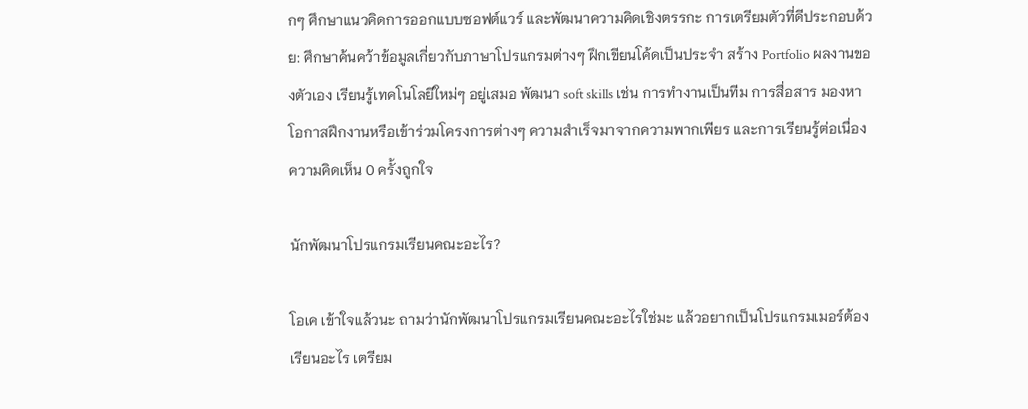กๆ ศึกษาแนวคิดการออกแบบซอฟต์แวร์ และพัฒนาความคิดเชิงตรรกะ การเตรียมตัวที่ดีประกอบด้วย: ศึกษาค้นคว้าข้อมูลเกี่ยวกับภาษาโปรแกรมต่างๆ ฝึกเขียนโค้ดเป็นประจำ สร้าง Portfolio ผลงานของตัวเอง เรียนรู้เทคโนโลยีใหม่ๆ อยู่เสมอ พัฒนา soft skills เช่น การทำงานเป็นทีม การสื่อสาร มองหาโอกาสฝึกงานหรือเข้าร่วมโครงการต่างๆ ความสำเร็จมาจากความพากเพียร และการเรียนรู้ต่อเนื่อง
ความคิดเห็น 0 ครั้งถูกใจ

นักพัฒนาโปรแกรมเรียนคณะอะไร?

โอเค เข้าใจแล้วนะ ถามว่านักพัฒนาโปรแกรมเรียนคณะอะไรใช่มะ แล้วอยากเป็นโปรแกรมเมอร์ต้องเรียนอะไร เตรียม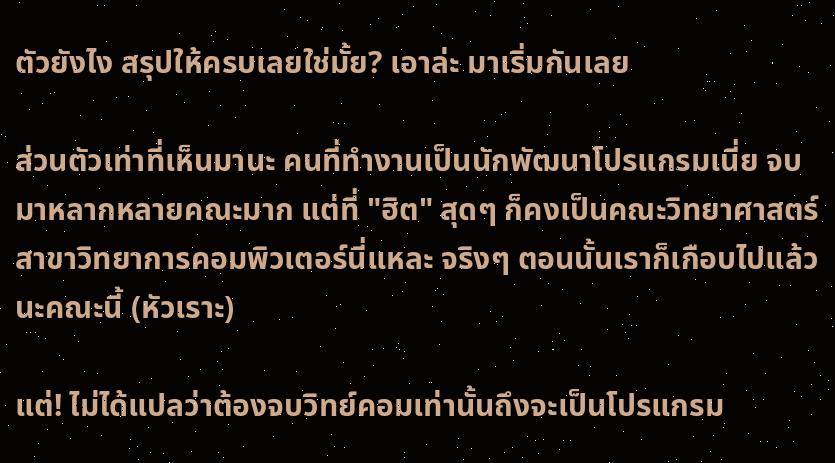ตัวยังไง สรุปให้ครบเลยใช่มั้ย? เอาล่ะ มาเริ่มกันเลย

ส่วนตัวเท่าที่เห็นมานะ คนที่ทำงานเป็นนักพัฒนาโปรแกรมเนี่ย จบมาหลากหลายคณะมาก แต่ที่ "ฮิต" สุดๆ ก็คงเป็นคณะวิทยาศาสตร์ สาขาวิทยาการคอมพิวเตอร์นี่แหละ จริงๆ ตอนนั้นเราก็เกือบไปแล้วนะคณะนี้ (หัวเราะ)

แต่! ไม่ได้แปลว่าต้องจบวิทย์คอมเท่านั้นถึงจะเป็นโปรแกรม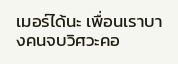เมอร์ได้นะ เพื่อนเราบางคนจบวิศวะคอ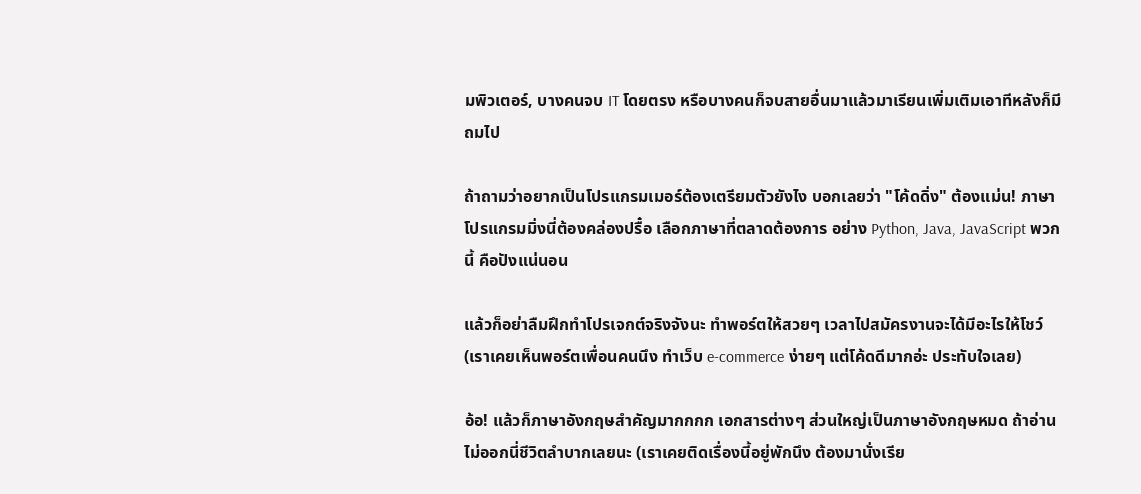มพิวเตอร์, บางคนจบ IT โดยตรง หรือบางคนก็จบสายอื่นมาแล้วมาเรียนเพิ่มเติมเอาทีหลังก็มีถมไป

ถ้าถามว่าอยากเป็นโปรแกรมเมอร์ต้องเตรียมตัวยังไง บอกเลยว่า "โค้ดดิ่ง" ต้องแม่น! ภาษาโปรแกรมมิ่งนี่ต้องคล่องปรื๋อ เลือกภาษาที่ตลาดต้องการ อย่าง Python, Java, JavaScript พวกนี้ คือปังแน่นอน

แล้วก็อย่าลืมฝึกทำโปรเจกต์จริงจังนะ ทำพอร์ตให้สวยๆ เวลาไปสมัครงานจะได้มีอะไรให้โชว์ (เราเคยเห็นพอร์ตเพื่อนคนนึง ทำเว็บ e-commerce ง่ายๆ แต่โค้ดดีมากอ่ะ ประทับใจเลย)

อ้อ! แล้วก็ภาษาอังกฤษสำคัญมากกกก เอกสารต่างๆ ส่วนใหญ่เป็นภาษาอังกฤษหมด ถ้าอ่านไม่ออกนี่ชีวิตลำบากเลยนะ (เราเคยติดเรื่องนี้อยู่พักนึง ต้องมานั่งเรีย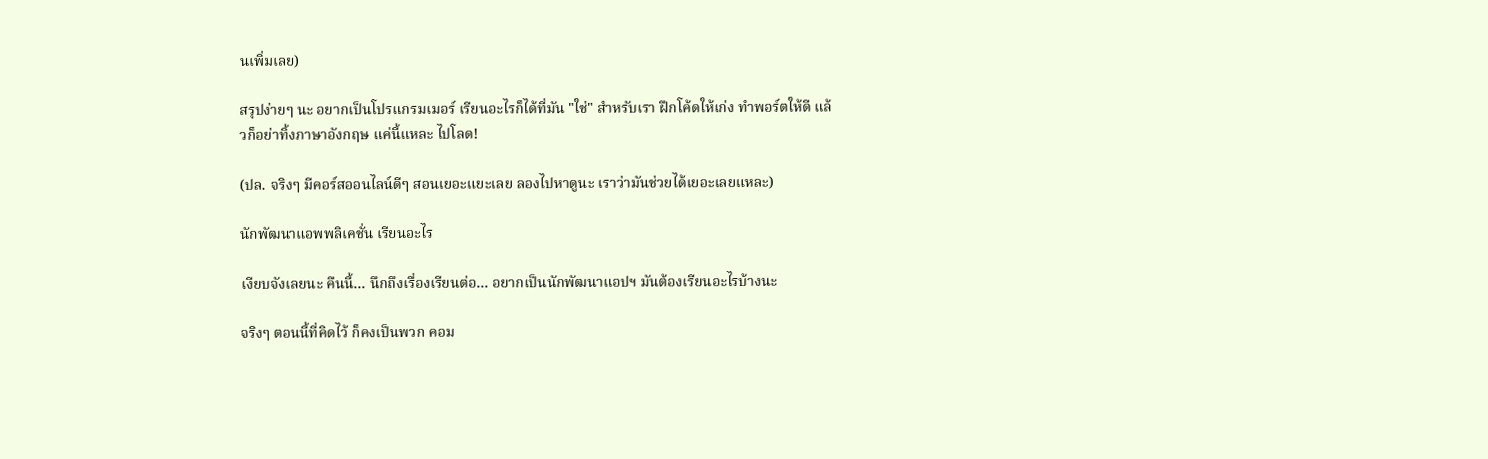นเพิ่มเลย)

สรุปง่ายๆ นะ อยากเป็นโปรแกรมเมอร์ เรียนอะไรก็ได้ที่มัน "ใช่" สำหรับเรา ฝึกโค้ดให้เก่ง ทำพอร์ตให้ดี แล้วก็อย่าทิ้งภาษาอังกฤษ แค่นี้แหละ ไปโลด!

(ปล. จริงๆ มีคอร์สออนไลน์ดีๆ สอนเยอะแยะเลย ลองไปหาดูนะ เราว่ามันช่วยได้เยอะเลยแหละ)

นักพัฒนาแอพพลิเคชั่น เรียนอะไร

เงียบจังเลยนะ คืนนี้… นึกถึงเรื่องเรียนต่อ… อยากเป็นนักพัฒนาแอปฯ มันต้องเรียนอะไรบ้างนะ

จริงๆ ตอนนี้ที่คิดไว้ ก็คงเป็นพวก คอม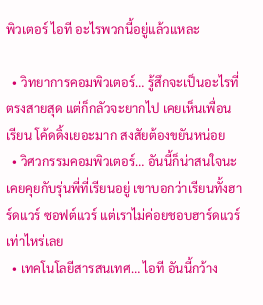พิวเตอร์ ไอที อะไรพวกนี้อยู่แล้วแหละ

  • วิทยาการคอมพิวเตอร์… รู้สึกจะเป็นอะไรที่ตรงสายสุด แต่ก็กลัวจะยากไป เคยเห็นเพื่อนเรียน โค้ดดิ้งเยอะมาก สงสัยต้องขยันหน่อย
  • วิศวกรรมคอมพิวเตอร์… อันนี้ก็น่าสนใจนะ เคยคุยกับรุ่นพี่ที่เรียนอยู่ เขาบอกว่าเรียนทั้งฮาร์ดแวร์ ซอฟต์แวร์ แต่เราไม่ค่อยชอบฮาร์ดแวร์เท่าไหร่เลย
  • เทคโนโลยีสารสนเทศ… ไอที อันนี้กว้าง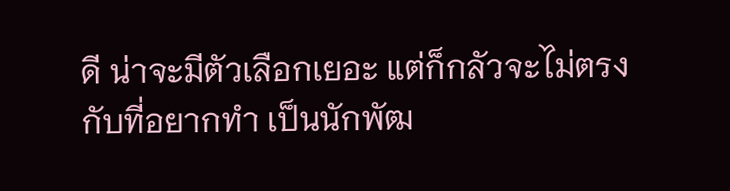ดี น่าจะมีตัวเลือกเยอะ แต่ก็กลัวจะไม่ตรงกับที่อยากทำ เป็นนักพัฒ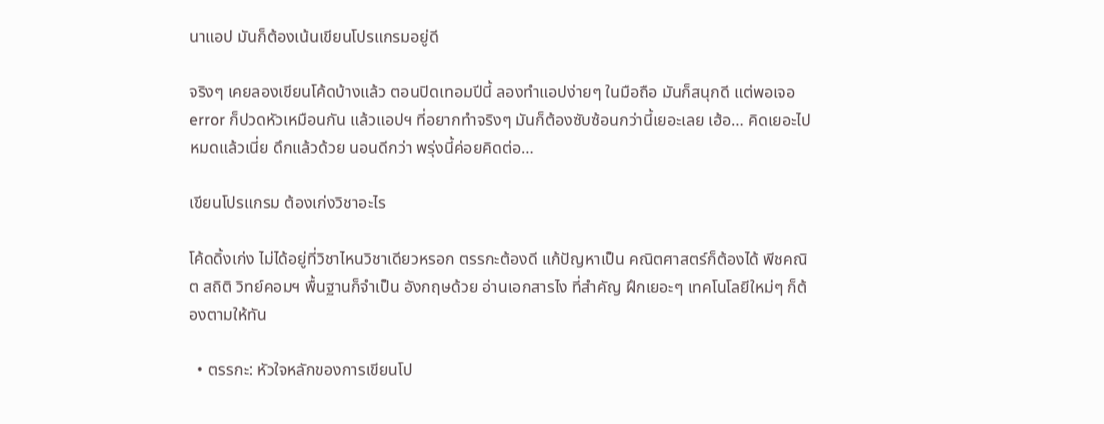นาแอป มันก็ต้องเน้นเขียนโปรแกรมอยู่ดี

จริงๆ เคยลองเขียนโค้ดบ้างแล้ว ตอนปิดเทอมปีนี้ ลองทำแอปง่ายๆ ในมือถือ มันก็สนุกดี แต่พอเจอ error ก็ปวดหัวเหมือนกัน แล้วแอปฯ ที่อยากทำจริงๆ มันก็ต้องซับซ้อนกว่านี้เยอะเลย เฮ้อ… คิดเยอะไปหมดแล้วเนี่ย ดึกแล้วด้วย นอนดีกว่า พรุ่งนี้ค่อยคิดต่อ…

เขียนโปรแกรม ต้องเก่งวิชาอะไร

โค้ดดิ้งเก่ง ไม่ได้อยู่ที่วิชาไหนวิชาเดียวหรอก ตรรกะต้องดี แก้ปัญหาเป็น คณิตศาสตร์ก็ต้องได้ พีชคณิต สถิติ วิทย์คอมฯ พื้นฐานก็จำเป็น อังกฤษด้วย อ่านเอกสารไง ที่สำคัญ ฝึกเยอะๆ เทคโนโลยีใหม่ๆ ก็ต้องตามให้ทัน

  • ตรรกะ: หัวใจหลักของการเขียนโป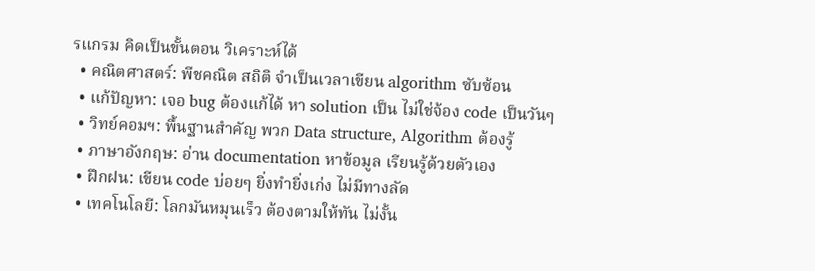รแกรม คิดเป็นขั้นตอน วิเคราะห์ได้
  • คณิตศาสตร์: พีชคณิต สถิติ จำเป็นเวลาเขียน algorithm ซับซ้อน
  • แก้ปัญหา: เจอ bug ต้องแก้ได้ หา solution เป็น ไม่ใช่จ้อง code เป็นวันๆ
  • วิทย์คอมฯ: พื้นฐานสำคัญ พวก Data structure, Algorithm ต้องรู้
  • ภาษาอังกฤษ: อ่าน documentation หาข้อมูล เรียนรู้ด้วยตัวเอง
  • ฝึกฝน: เขียน code บ่อยๆ ยิ่งทำยิ่งเก่ง ไม่มีทางลัด
  • เทคโนโลยี: โลกมันหมุนเร็ว ต้องตามให้ทัน ไม่งั้น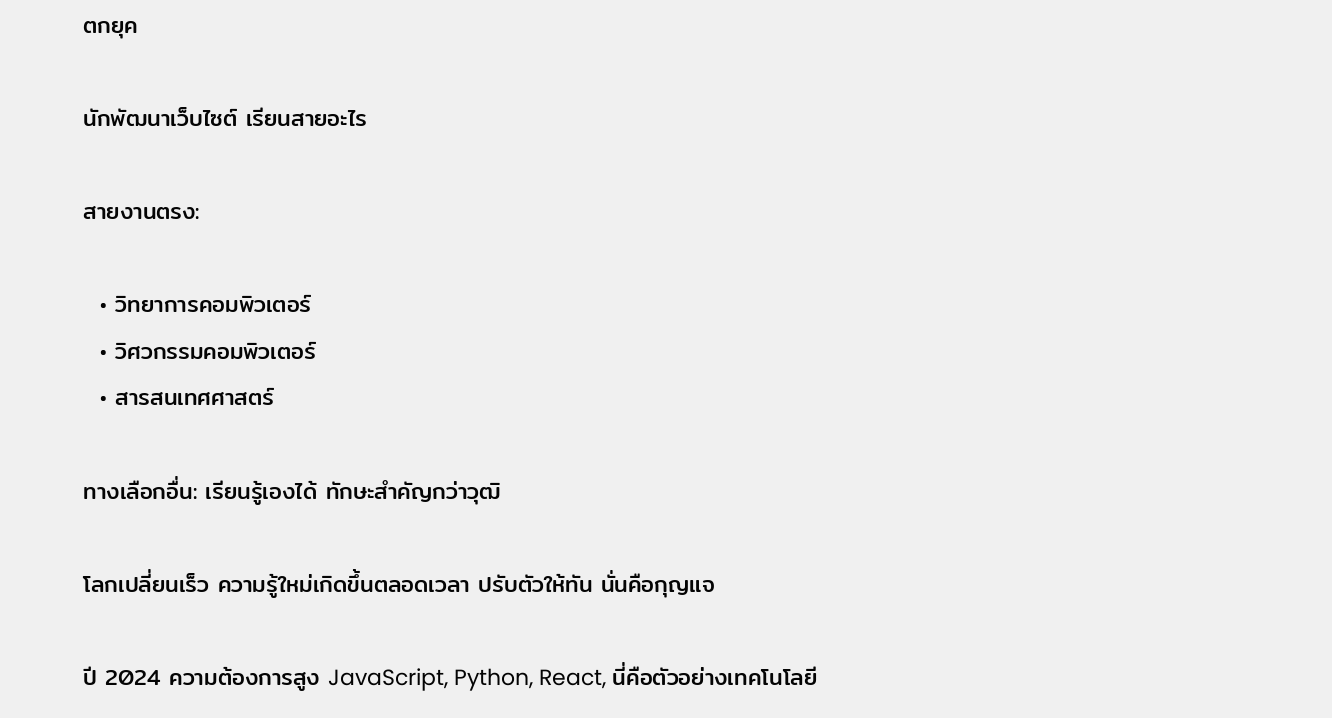ตกยุค

นักพัฒนาเว็บไซต์ เรียนสายอะไร

สายงานตรง:

  • วิทยาการคอมพิวเตอร์
  • วิศวกรรมคอมพิวเตอร์
  • สารสนเทศศาสตร์

ทางเลือกอื่น: เรียนรู้เองได้ ทักษะสำคัญกว่าวุฒิ

โลกเปลี่ยนเร็ว ความรู้ใหม่เกิดขึ้นตลอดเวลา ปรับตัวให้ทัน นั่นคือกุญแจ

ปี 2024 ความต้องการสูง JavaScript, Python, React, นี่คือตัวอย่างเทคโนโลยี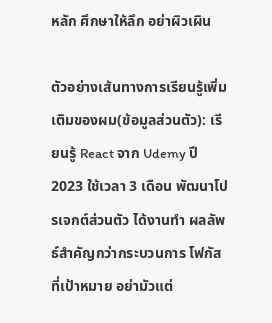หลัก ศึกษาให้ลึก อย่าผิวเผิน

ตัวอย่างเส้นทางการเรียนรู้เพิ่มเติมของผม(ข้อมูลส่วนตัว): เรียนรู้ React จาก Udemy ปี 2023 ใช้เวลา 3 เดือน พัฒนาโปรเจกต์ส่วนตัว ได้งานทำ ผลลัพธ์สำคัญกว่ากระบวนการ โฟกัสที่เป้าหมาย อย่ามัวแต่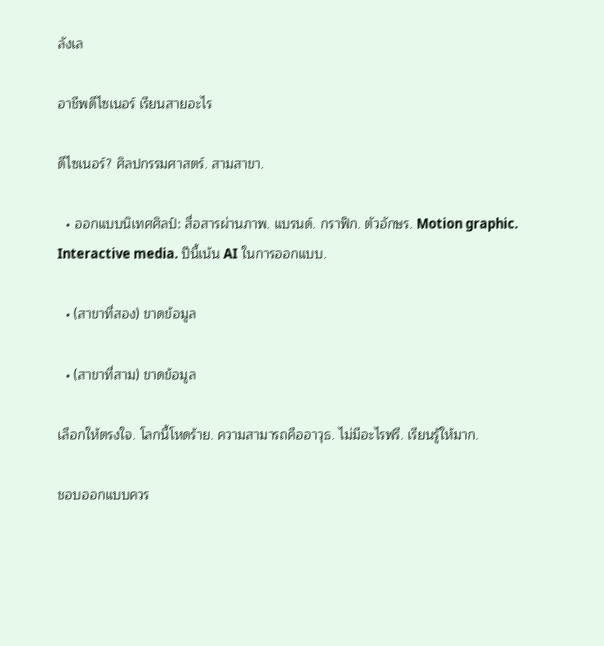ลังเล

อาชีพดีไซเนอร์ เรียนสายอะไร

ดีไซเนอร์? ศิลปกรรมศาสตร์. สามสาขา.

  • ออกแบบนิเทศศิลป์: สื่อสารผ่านภาพ. แบรนด์. กราฟิก. ตัวอักษร. Motion graphic. Interactive media. ปีนี้เน้น AI ในการออกแบบ.

  • (สาขาที่สอง) ขาดข้อมูล

  • (สาขาที่สาม) ขาดข้อมูล

เลือกให้ตรงใจ. โลกนี้โหดร้าย. ความสามารถคืออาวุธ. ไม่มีอะไรฟรี. เรียนรู้ให้มาก.

ชอบออกแบบควร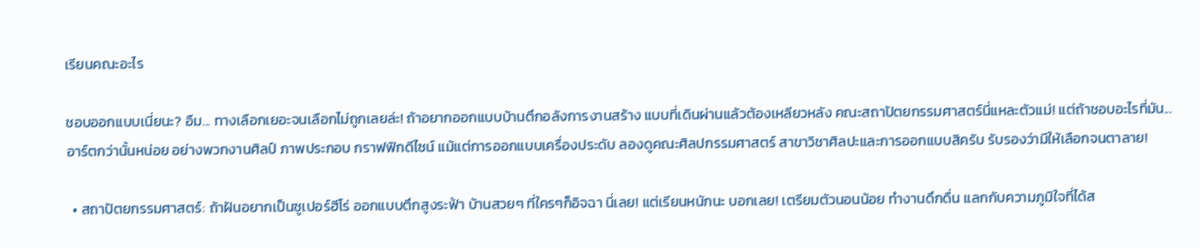เรียนคณะอะไร

ชอบออกแบบเนี่ยนะ? อืม... ทางเลือกเยอะจนเลือกไม่ถูกเลยล่ะ! ถ้าอยากออกแบบบ้านตึกอลังการงานสร้าง แบบที่เดินผ่านแล้วต้องเหลียวหลัง คณะสถาปัตยกรรมศาสตร์นี่แหละตัวแม่! แต่ถ้าชอบอะไรที่มัน...อาร์ตกว่านั้นหน่อย อย่างพวกงานศิลป์ ภาพประกอบ กราฟฟิกดีไซน์ แม้แต่การออกแบบเครื่องประดับ ลองดูคณะศิลปกรรมศาสตร์ สาขาวิชาศิลปะและการออกแบบสิครับ รับรองว่ามีให้เลือกจนตาลาย!

  • สถาปัตยกรรมศาสตร์: ถ้าฝันอยากเป็นซูเปอร์ฮีโร่ ออกแบบตึกสูงระฟ้า บ้านสวยๆ ที่ใครๆก็อิจฉา นี่เลย! แต่เรียนหนักนะ บอกเลย! เตรียมตัวนอนน้อย ทำงานดึกดื่น แลกกับความภูมิใจที่ได้ส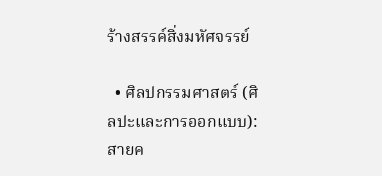ร้างสรรค์สิ่งมหัศจรรย์

  • ศิลปกรรมศาสตร์ (ศิลปะและการออกแบบ): สายค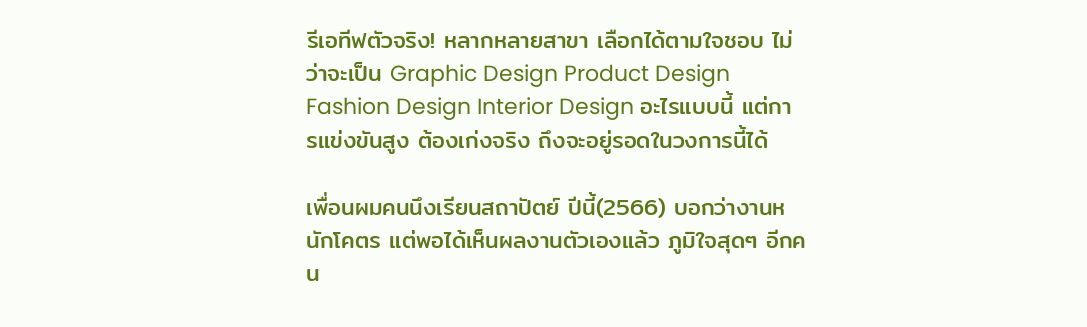รีเอทีฟตัวจริง! หลากหลายสาขา เลือกได้ตามใจชอบ ไม่ว่าจะเป็น Graphic Design Product Design Fashion Design Interior Design อะไรแบบนี้ แต่การแข่งขันสูง ต้องเก่งจริง ถึงจะอยู่รอดในวงการนี้ได้

เพื่อนผมคนนึงเรียนสถาปัตย์ ปีนี้(2566) บอกว่างานหนักโคตร แต่พอได้เห็นผลงานตัวเองแล้ว ภูมิใจสุดๆ อีกคน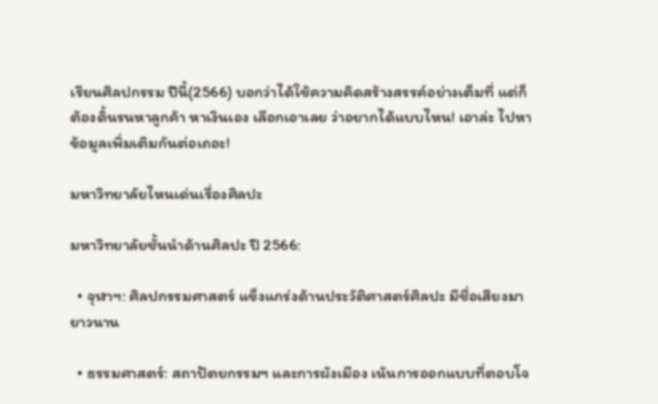เรียนศิลปกรรม ปีนี้(2566) บอกว่าได้ใช้ความคิดสร้างสรรค์อย่างเต็มที่ แต่ก็ต้องดิ้นรนหาลูกค้า หาเงินเอง เลือกเอาเลย ว่าอยากได้แบบไหน! เอาล่ะ ไปหาข้อมูลเพิ่มเติมกันต่อเถอะ!

มหาวิทยาลัยไหนเด่นเรื่องศิลปะ

มหาวิทยาลัยชั้นนำด้านศิลปะ ปี 2566:

  • จุฬาฯ: ศิลปกรรมศาสตร์ แข็งแกร่งด้านประวัติศาสตร์ศิลปะ มีชื่อเสียงมายาวนาน

  • ธรรมศาสตร์: สถาปัตยกรรมฯ และการผังเมือง เน้นการออกแบบที่ตอบโจ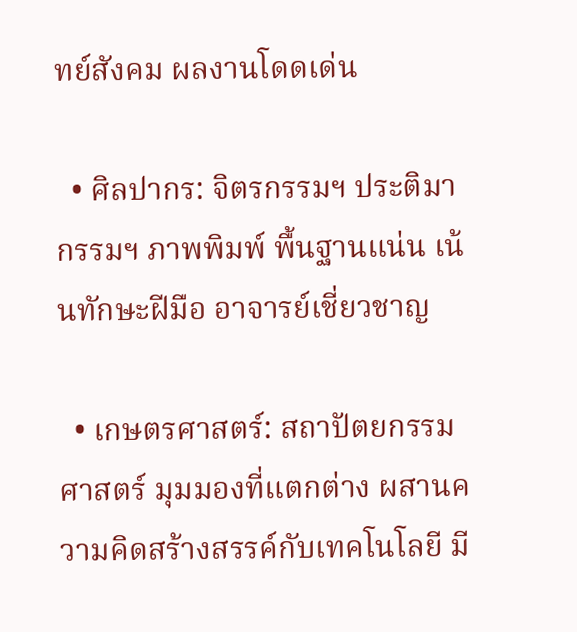ทย์สังคม ผลงานโดดเด่น

  • ศิลปากร: จิตรกรรมฯ ประติมากรรมฯ ภาพพิมพ์ พื้นฐานแน่น เน้นทักษะฝีมือ อาจารย์เชี่ยวชาญ

  • เกษตรศาสตร์: สถาปัตยกรรมศาสตร์ มุมมองที่แตกต่าง ผสานความคิดสร้างสรรค์กับเทคโนโลยี มี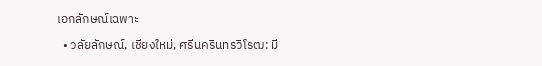เอกลักษณ์เฉพาะ

  • วลัยลักษณ์, เชียงใหม่, ศรีนครินทรวิโรฒ: มี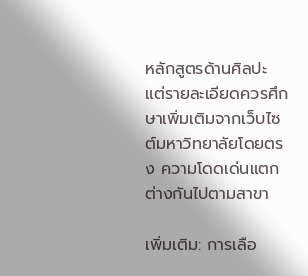หลักสูตรด้านศิลปะ แต่รายละเอียดควรศึกษาเพิ่มเติมจากเว็บไซต์มหาวิทยาลัยโดยตรง ความโดดเด่นแตกต่างกันไปตามสาขา

เพิ่มเติม: การเลือ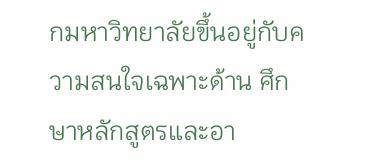กมหาวิทยาลัยขึ้นอยู่กับความสนใจเฉพาะด้าน ศึกษาหลักสูตรและอา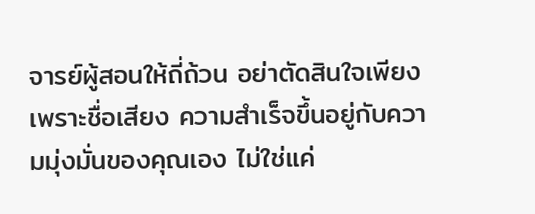จารย์ผู้สอนให้ถี่ถ้วน อย่าตัดสินใจเพียงเพราะชื่อเสียง ความสำเร็จขึ้นอยู่กับความมุ่งมั่นของคุณเอง ไม่ใช่แค่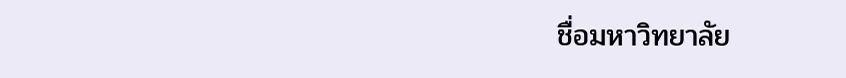ชื่อมหาวิทยาลัย